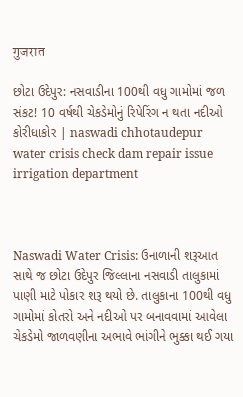गुजरात

છોટા ઉદેપુર: નસવાડીના 100થી વધુ ગામોમાં જળ સંકટ! 10 વર્ષથી ચેકડેમોનું રિપેરિંગ ન થતા નદીઓ કોરીધાકોર | naswadi chhotaudepur water crisis check dam repair issue irrigation department



Naswadi Water Crisis: ઉનાળાની શરૂઆત સાથે જ છોટા ઉદેપુર જિલ્લાના નસવાડી તાલુકામાં પાણી માટે પોકાર શરૂ થયો છે. તાલુકાના 100થી વધુ ગામોમાં કોતરો અને નદીઓ પર બનાવવામાં આવેલા ચેકડેમો જાળવણીના અભાવે ભાંગીને ભુક્કા થઈ ગયા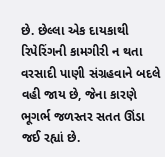છે. છેલ્લા એક દાયકાથી રિપેરિંગની કામગીરી ન થતા વરસાદી પાણી સંગ્રહવાને બદલે વહી જાય છે, જેના કારણે ભૂગર્ભ જળસ્તર સતત ઊંડા જઈ રહ્યાં છે.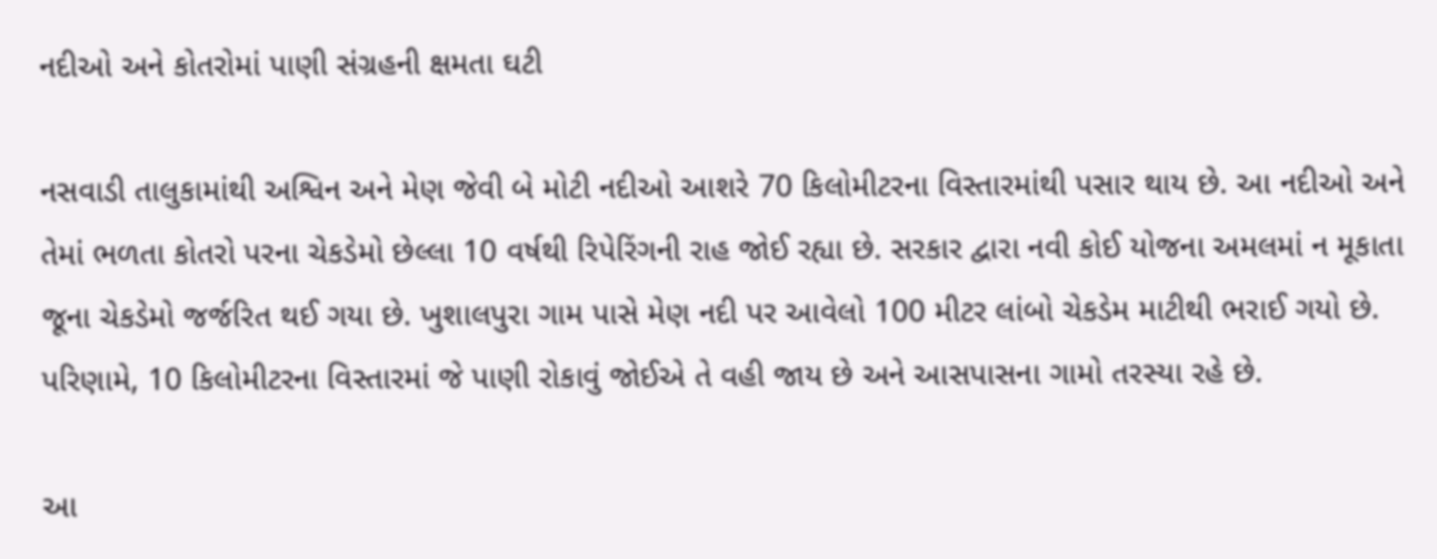નદીઓ અને કોતરોમાં પાણી સંગ્રહની ક્ષમતા ઘટી

નસવાડી તાલુકામાંથી અશ્વિન અને મેણ જેવી બે મોટી નદીઓ આશરે 70 કિલોમીટરના વિસ્તારમાંથી પસાર થાય છે. આ નદીઓ અને તેમાં ભળતા કોતરો પરના ચેકડેમો છેલ્લા 10 વર્ષથી રિપેરિંગની રાહ જોઈ રહ્યા છે. સરકાર દ્વારા નવી કોઈ યોજના અમલમાં ન મૂકાતા જૂના ચેકડેમો જર્જરિત થઈ ગયા છે. ખુશાલપુરા ગામ પાસે મેણ નદી પર આવેલો 100 મીટર લાંબો ચેકડેમ માટીથી ભરાઈ ગયો છે. પરિણામે, 10 કિલોમીટરના વિસ્તારમાં જે પાણી રોકાવું જોઈએ તે વહી જાય છે અને આસપાસના ગામો તરસ્યા રહે છે.

આ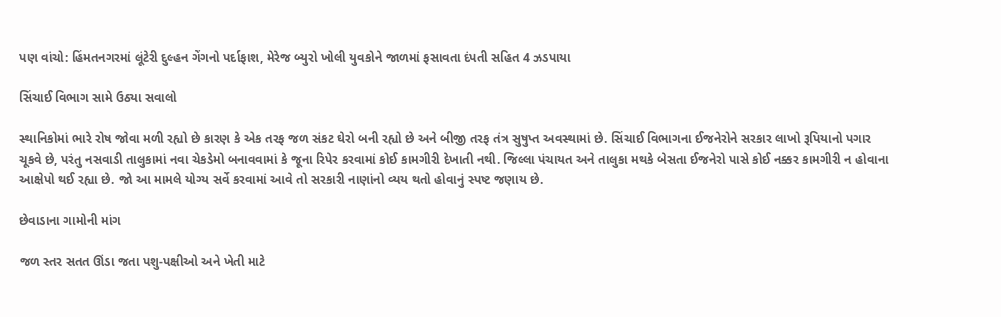પણ વાંચો: હિંમતનગરમાં લૂંટેરી દુલ્હન ગેંગનો પર્દાફાશ, મેરેજ બ્યુરો ખોલી યુવકોને જાળમાં ફસાવતા દંપતી સહિત 4 ઝડપાયા

સિંચાઈ વિભાગ સામે ઉઠ્યા સવાલો

સ્થાનિકોમાં ભારે રોષ જોવા મળી રહ્યો છે કારણ કે એક તરફ જળ સંકટ ઘેરો બની રહ્યો છે અને બીજી તરફ તંત્ર સુષુપ્ત અવસ્થામાં છે. સિંચાઈ વિભાગના ઈજનેરોને સરકાર લાખો રૂપિયાનો પગાર ચૂકવે છે, પરંતુ નસવાડી તાલુકામાં નવા ચેકડેમો બનાવવામાં કે જૂના રિપેર કરવામાં કોઈ કામગીરી દેખાતી નથી. જિલ્લા પંચાયત અને તાલુકા મથકે બેસતા ઈજનેરો પાસે કોઈ નક્કર કામગીરી ન હોવાના આક્ષેપો થઈ રહ્યા છે. જો આ મામલે યોગ્ય સર્વે કરવામાં આવે તો સરકારી નાણાંનો વ્યય થતો હોવાનું સ્પષ્ટ જણાય છે.

છેવાડાના ગામોની માંગ

જળ સ્તર સતત ઊંડા જતા પશુ-પક્ષીઓ અને ખેતી માટે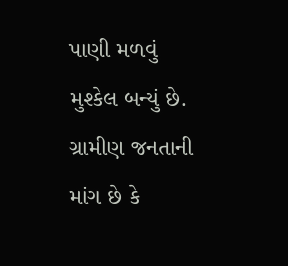પાણી મળવું મુશ્કેલ બન્યું છે. ગ્રામીણ જનતાની માંગ છે કે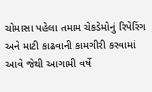ચોમાસા પહેલા તમામ ચેકડેમોનું રિપેરિંગ અને માટી કાઢવાની કામગીરી કરવામાં આવે જેથી આગામી વર્ષે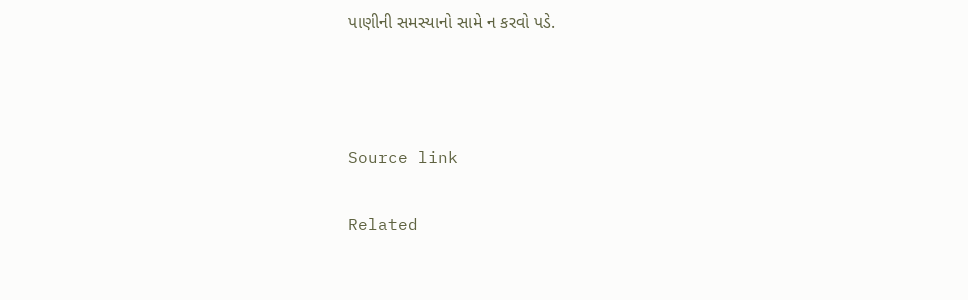પાણીની સમસ્યાનો સામે ન કરવો પડે.



Source link

Related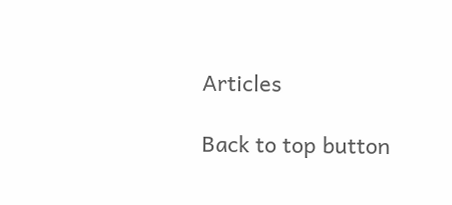Articles

Back to top button